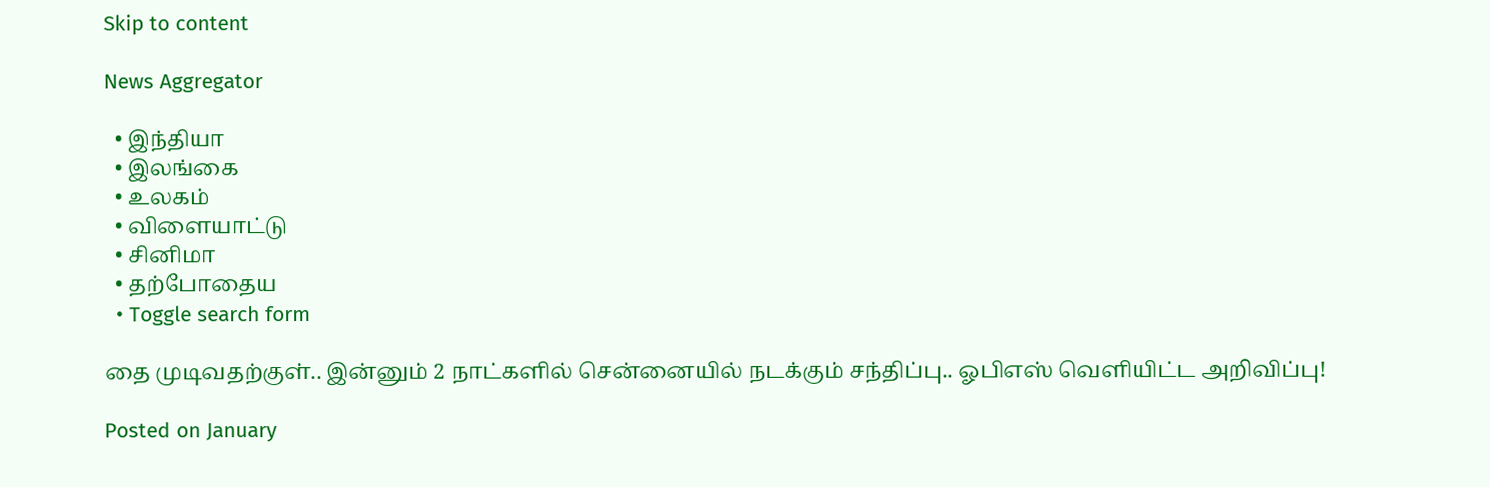Skip to content

News Aggregator

  • இந்தியா
  • இலங்கை
  • உலகம்
  • விளையாட்டு
  • சினிமா
  • தற்போதைய
  • Toggle search form

தை முடிவதற்குள்.. இன்னும் 2 நாட்களில் சென்னையில் நடக்கும் சந்திப்பு.. ஓபிஎஸ் வெளியிட்ட அறிவிப்பு!

Posted on January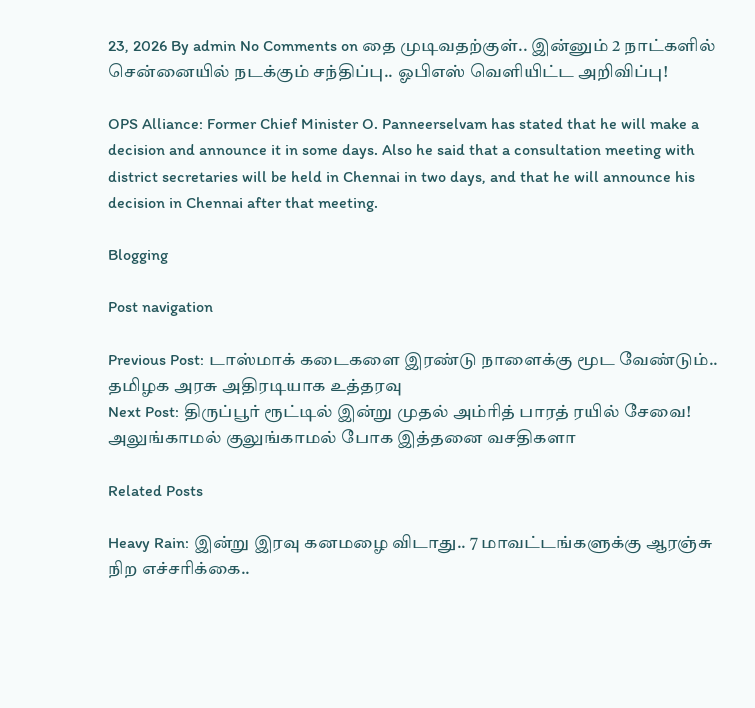23, 2026 By admin No Comments on தை முடிவதற்குள்.. இன்னும் 2 நாட்களில் சென்னையில் நடக்கும் சந்திப்பு.. ஓபிஎஸ் வெளியிட்ட அறிவிப்பு!

OPS Alliance: Former Chief Minister O. Panneerselvam has stated that he will make a decision and announce it in some days. Also he said that a consultation meeting with district secretaries will be held in Chennai in two days, and that he will announce his decision in Chennai after that meeting.

Blogging

Post navigation

Previous Post: டாஸ்மாக் கடைகளை இரண்டு நாளைக்கு மூட வேண்டும்.. தமிழக அரசு அதிரடியாக உத்தரவு
Next Post: திருப்பூர் ரூட்டில் இன்று முதல் அம்ரித் பாரத் ரயில் சேவை! அலுங்காமல் குலுங்காமல் போக இத்தனை வசதிகளா

Related Posts

Heavy Rain: இன்று இரவு கனமழை விடாது.. 7 மாவட்டங்களுக்கு ஆரஞ்சு நிற எச்சரிக்கை..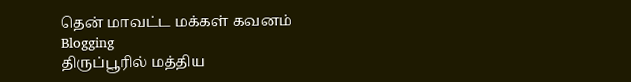தென் மாவட்ட மக்கள் கவனம் Blogging
திருப்பூரில் மத்திய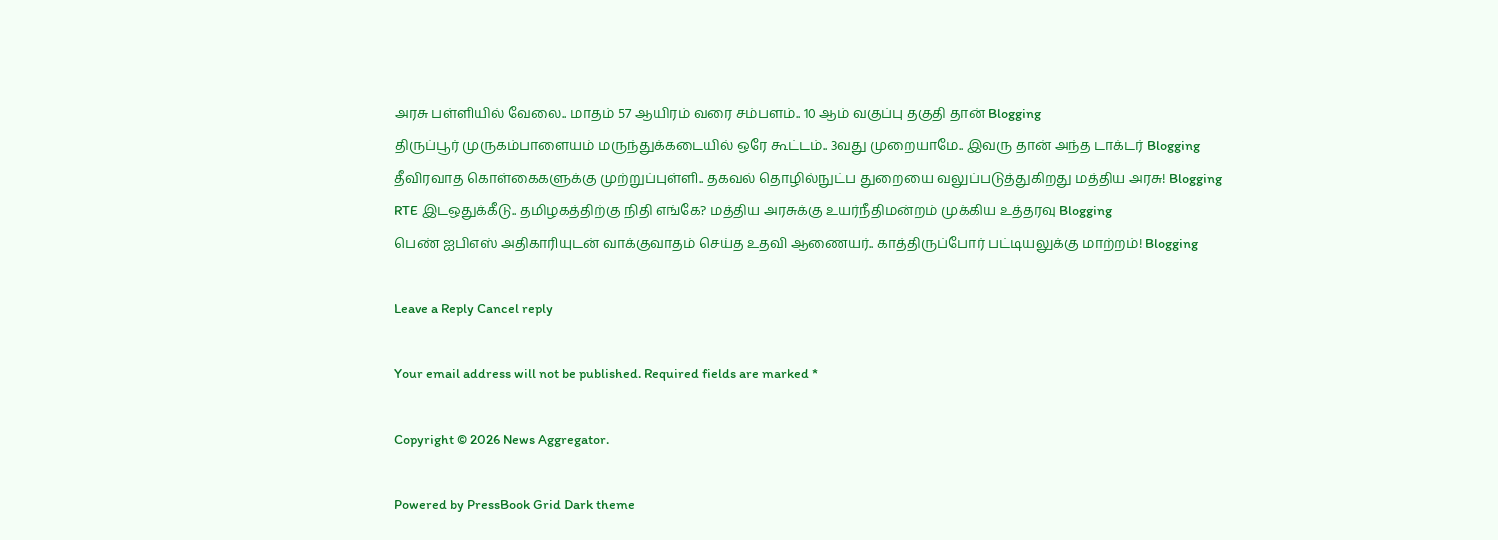அரசு பள்ளியில் வேலை.. மாதம் 57 ஆயிரம் வரை சம்பளம்.. 10 ஆம் வகுப்பு தகுதி தான் Blogging
திருப்பூர் முருகம்பாளையம் மருந்துக்கடையில் ஒரே கூட்டம்.. 3வது முறையாமே.. இவரு தான் அந்த டாக்டர் Blogging
தீவிரவாத கொள்கைகளுக்கு முற்றுப்புள்ளி.. தகவல் தொழில்நுட்ப துறையை வலுப்படுத்துகிறது மத்திய அரசு! Blogging
RTE இடஒதுக்கீடு.. தமிழகத்திற்கு நிதி எங்கே? மத்திய அரசுக்கு உயர்நீதிமன்றம் முக்கிய உத்தரவு Blogging
பெண் ஐபிஎஸ் அதிகாரியுடன் வாக்குவாதம் செய்த உதவி ஆணையர்.. காத்திருப்போர் பட்டியலுக்கு மாற்றம்! Blogging

Leave a Reply Cancel reply

Your email address will not be published. Required fields are marked *

Copyright © 2026 News Aggregator.

Powered by PressBook Grid Dark theme